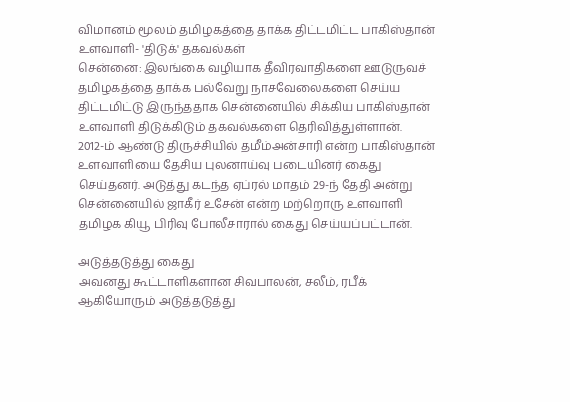விமானம் மூலம் தமிழகத்தை தாக்க திட்டமிட்ட பாகிஸ்தான் உளவாளி- 'திடுக்' தகவல்கள்
சென்னை: இலங்கை வழியாக தீவிரவாதிகளை ஊடுருவச் தமிழகத்தை தாக்க பல்வேறு நாசவேலைகளை செய்ய திட்டமிட்டு இருந்ததாக சென்னையில் சிக்கிய பாகிஸ்தான் உளவாளி திடுக்கிடும் தகவல்களை தெரிவித்துள்ளான்.
2012-ம் ஆண்டு திருச்சியில் தமீம்அன்சாரி என்ற பாகிஸ்தான் உளவாளியை தேசிய புலனாய்வு படையினர் கைது செய்தனர். அடுத்து கடந்த ஏப்ரல் மாதம் 29-ந் தேதி அன்று சென்னையில் ஜாகீர் உசேன் என்ற மற்றொரு உளவாளி தமிழக கியூ பிரிவு போலீசாரால் கைது செய்யப்பட்டான்.

அடுத்தடுத்து கைது
அவனது கூட்டாளிகளான சிவபாலன், சலீம், ரபீக் ஆகியோரும் அடுத்தடுத்து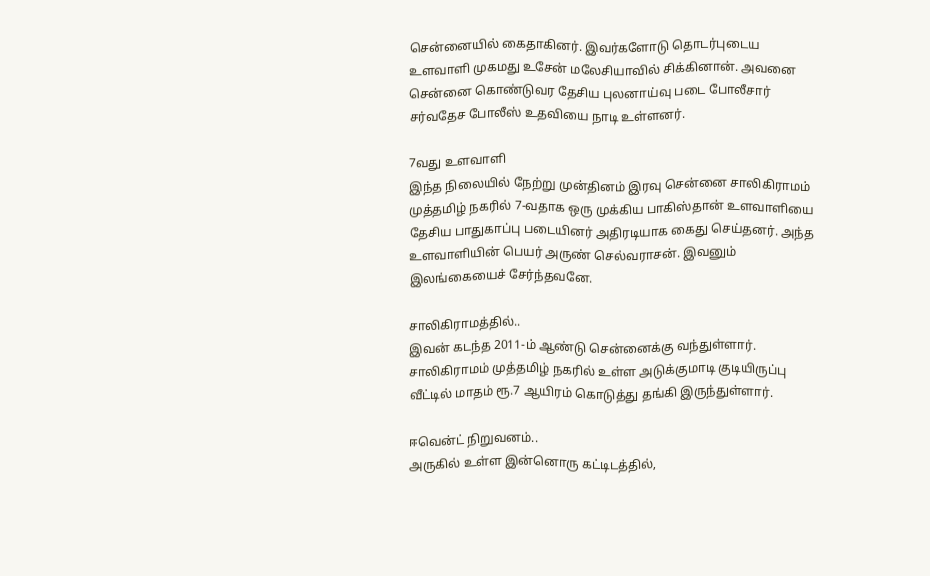சென்னையில் கைதாகினர். இவர்களோடு தொடர்புடைய உளவாளி முகமது உசேன் மலேசியாவில் சிக்கினான். அவனை சென்னை கொண்டுவர தேசிய புலனாய்வு படை போலீசார் சர்வதேச போலீஸ் உதவியை நாடி உள்ளனர்.

7வது உளவாளி
இந்த நிலையில் நேற்று முன்தினம் இரவு சென்னை சாலிகிராமம் முத்தமிழ் நகரில் 7-வதாக ஒரு முக்கிய பாகிஸ்தான் உளவாளியை தேசிய பாதுகாப்பு படையினர் அதிரடியாக கைது செய்தனர். அந்த உளவாளியின் பெயர் அருண் செல்வராசன். இவனும் இலங்கையைச் சேர்ந்தவனே.

சாலிகிராமத்தில்..
இவன் கடந்த 2011-ம் ஆண்டு சென்னைக்கு வந்துள்ளார். சாலிகிராமம் முத்தமிழ் நகரில் உள்ள அடுக்குமாடி குடியிருப்பு வீட்டில் மாதம் ரூ.7 ஆயிரம் கொடுத்து தங்கி இருந்துள்ளார்.

ஈவென்ட் நிறுவனம்..
அருகில் உள்ள இன்னொரு கட்டிடத்தில்,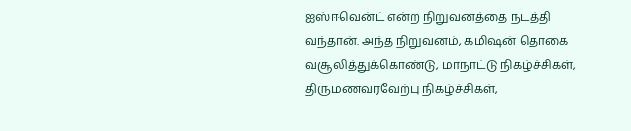ஐஸ்ஈவென்ட் என்ற நிறுவனத்தை நடத்தி வந்தான். அந்த நிறுவனம், கமிஷன் தொகை வசூலித்துக்கொண்டு, மாநாட்டு நிகழ்ச்சிகள், திருமணவரவேற்பு நிகழ்ச்சிகள்,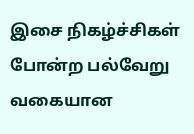இசை நிகழ்ச்சிகள் போன்ற பல்வேறு வகையான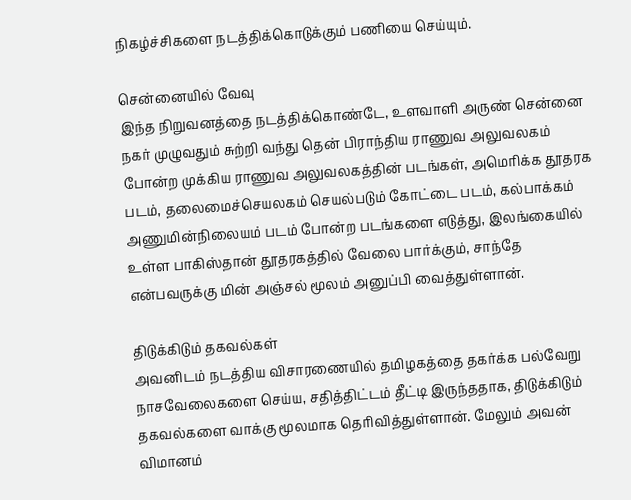நிகழ்ச்சிகளை நடத்திக்கொடுக்கும் பணியை செய்யும்.

சென்னையில் வேவு
இந்த நிறுவனத்தை நடத்திக்கொண்டே, உளவாளி அருண் சென்னை நகர் முழுவதும் சுற்றி வந்து தென் பிராந்திய ராணுவ அலுவலகம் போன்ற முக்கிய ராணுவ அலுவலகத்தின் படங்கள், அமெரிக்க தூதரக படம், தலைமைச்செயலகம் செயல்படும் கோட்டை படம், கல்பாக்கம் அணுமின்நிலையம் படம் போன்ற படங்களை எடுத்து, இலங்கையில் உள்ள பாகிஸ்தான் தூதரகத்தில் வேலை பார்க்கும், சாந்தே என்பவருக்கு மின் அஞ்சல் மூலம் அனுப்பி வைத்துள்ளான்.

திடுக்கிடும் தகவல்கள்
அவனிடம் நடத்திய விசாரணையில் தமிழகத்தை தகர்க்க பல்வேறு நாசவேலைகளை செய்ய, சதித்திட்டம் தீட்டி இருந்ததாக, திடுக்கிடும் தகவல்களை வாக்கு மூலமாக தெரிவித்துள்ளான். மேலும் அவன் விமானம்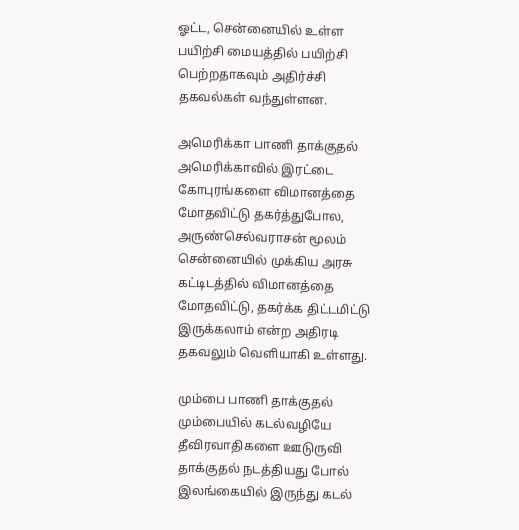ஓட்ட, சென்னையில் உள்ள பயிற்சி மையத்தில் பயிற்சி பெற்றதாகவும் அதிர்ச்சி தகவல்கள் வந்துள்ளன.

அமெரிக்கா பாணி தாக்குதல்
அமெரிக்காவில் இரட்டை கோபுரங்களை விமானத்தை மோதவிட்டு தகர்த்துபோல, அருண்செல்வராசன் மூலம் சென்னையில் முக்கிய அரசு கட்டிடத்தில் விமானத்தை மோதவிட்டு, தகர்க்க திட்டமிட்டு இருக்கலாம் என்ற அதிரடி தகவலும் வெளியாகி உள்ளது.

மும்பை பாணி தாக்குதல்
மும்பையில் கடல்வழியே தீவிரவாதிகளை ஊடுருவி தாக்குதல் நடத்தியது போல் இலங்கையில் இருந்து கடல்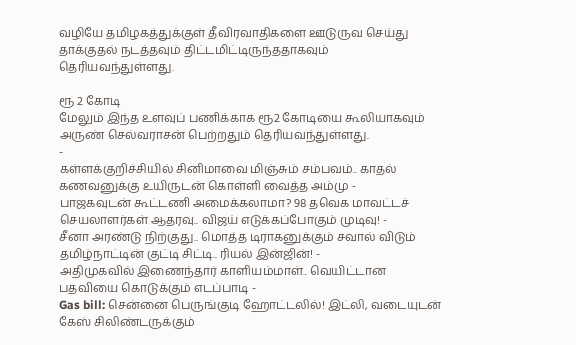வழியே தமிழகத்துக்குள் தீவிரவாதிகளை ஊடுருவ செய்து தாக்குதல் நடத்தவும் திட்டமிட்டிருந்ததாகவும் தெரியவந்துள்ளது.

ரூ 2 கோடி
மேலும் இந்த உளவுப் பணிக்காக ரூ2 கோடியை கூலியாகவும் அருண் செல்வராசன் பெற்றதும் தெரியவந்துள்ளது.
-
கள்ளக்குறிச்சியில் சினிமாவை மிஞ்சும் சம்பவம்.. காதல் கணவனுக்கு உயிருடன் கொள்ளி வைத்த அம்மு -
பாஜகவுடன் கூட்டணி அமைக்கலாமா? 98 தவெக மாவட்டச் செயலாளர்கள் ஆதரவு.. விஜய் எடுக்கப்போகும் முடிவு! -
சீனா அரண்டு நிற்குது.. மொத்த டிராகனுக்கும் சவால் விடும் தமிழ்நாட்டின் குட்டி சிட்டி.. ரியல் இன்ஜின்! -
அதிமுகவில் இணைந்தார் காளியம்மாள்.. வெயிட்டான பதவியை கொடுக்கும் எடப்பாடி -
Gas bill: சென்னை பெருங்குடி ஹோட்டலில்! இட்லி, வடையுடன் கேஸ் சிலிண்டருக்கும்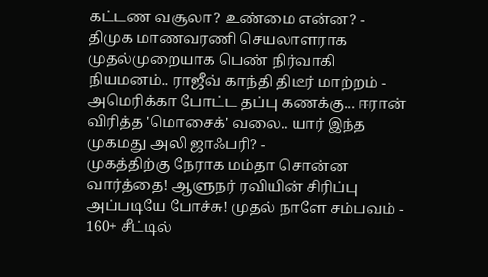கட்டண வசூலா? உண்மை என்ன? -
திமுக மாணவரணி செயலாளராக முதல்முறையாக பெண் நிர்வாகி நியமனம்.. ராஜீவ் காந்தி திடீர் மாற்றம் -
அமெரிக்கா போட்ட தப்பு கணக்கு... ஈரான் விரித்த 'மொசைக்' வலை.. யார் இந்த முகமது அலி ஜாஃபரி? -
முகத்திற்கு நேராக மம்தா சொன்ன வார்த்தை! ஆளுநர் ரவியின் சிரிப்பு அப்படியே போச்சு! முதல் நாளே சம்பவம் -
160+ சீட்டில்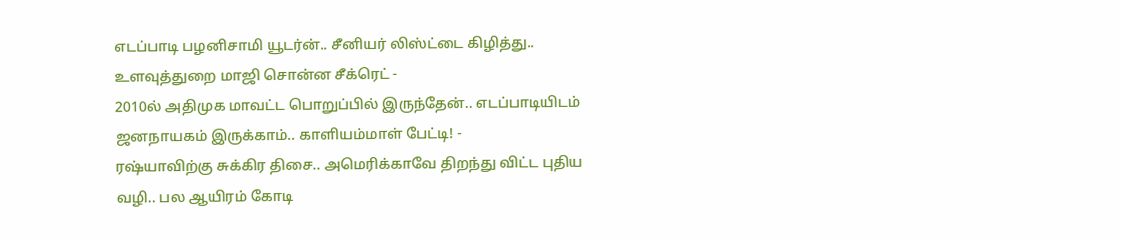எடப்பாடி பழனிசாமி யூடர்ன்.. சீனியர் லிஸ்ட்டை கிழித்து.. உளவுத்துறை மாஜி சொன்ன சீக்ரெட் -
2010ல் அதிமுக மாவட்ட பொறுப்பில் இருந்தேன்.. எடப்பாடியிடம் ஜனநாயகம் இருக்காம்.. காளியம்மாள் பேட்டி! -
ரஷ்யாவிற்கு சுக்கிர திசை.. அமெரிக்காவே திறந்து விட்ட புதிய வழி.. பல ஆயிரம் கோடி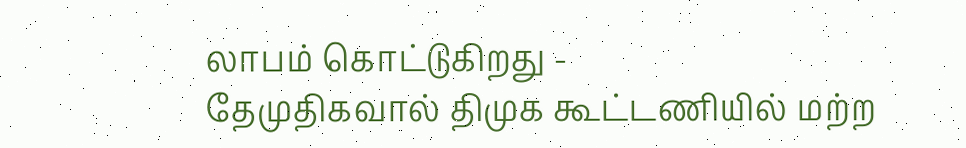லாபம் கொட்டுகிறது -
தேமுதிகவால் திமுக கூட்டணியில் மற்ற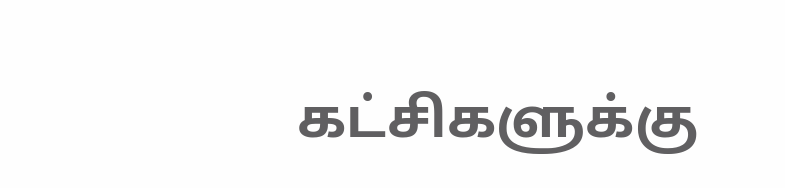கட்சிகளுக்கு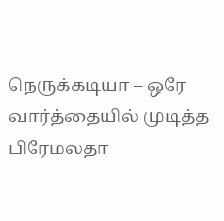நெருக்கடியா – ஒரே வார்த்தையில் முடித்த பிரேமலதா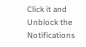Click it and Unblock the Notifications